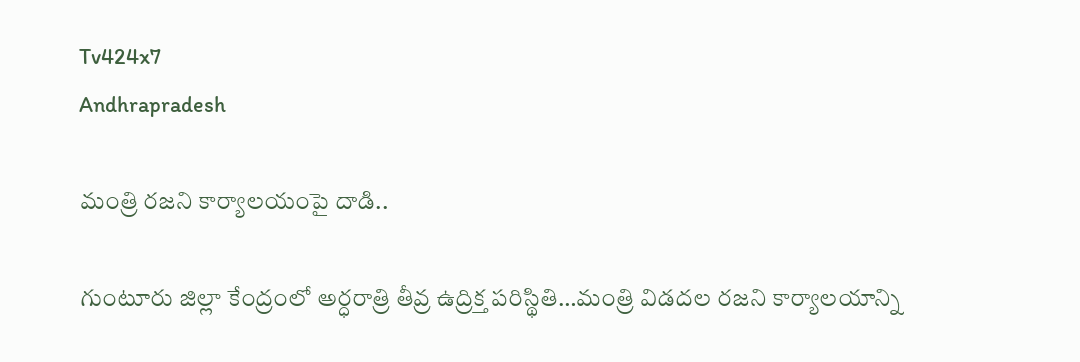Tv424x7
Andhrapradesh

మంత్రి రజని కార్యాలయంపై దాడి..

గుంటూరు జిల్లా కేంద్రంలో అర్ధరాత్రి తీవ్ర ఉద్రిక్త పరిస్థితి…మంత్రి విడదల రజని కార్యాలయాన్ని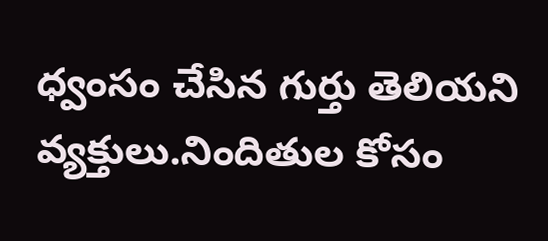ధ్వంసం చేసిన గుర్తు తెలియని వ్యక్తులు.నిందితుల కోసం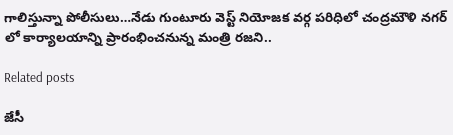గాలిస్తున్నా పోలీసులు…నేడు గుంటూరు వెస్ట్ నియోజక వర్గ పరిధిలో చంద్రమౌళి నగర్ లో కార్యాలయాన్ని ప్రారంభించనున్న మంత్రి రజని..

Related posts

జేసీ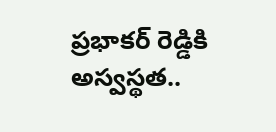ప్రభాకర్ రెడ్డికి అస్వస్థత..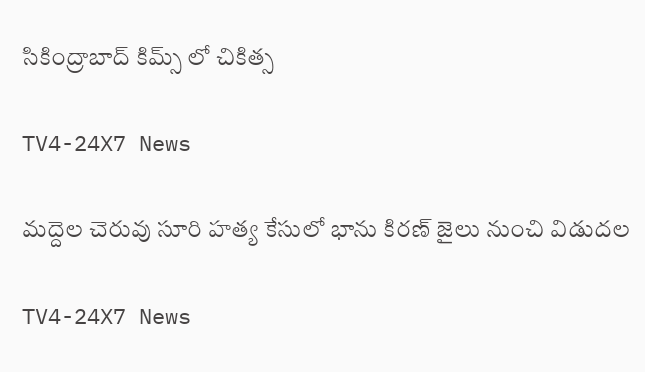సికింద్రాబాద్ కిమ్స్ లో చికిత్స

TV4-24X7 News

మద్దెల చెరువు సూరి హత్య కేసులో భాను కిరణ్ జైలు నుంచి విడుదల

TV4-24X7 News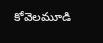కోవెలమూడి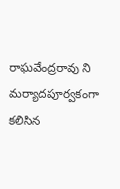రాఘవేంద్రరావు ని మర్యాదపూర్వకంగా కలిసిన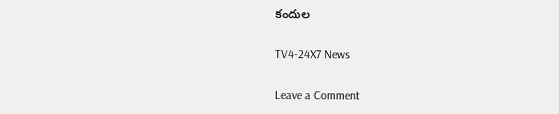కందుల

TV4-24X7 News

Leave a Comment